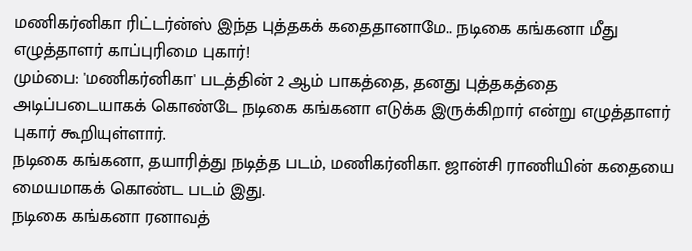மணிகர்னிகா ரிட்டர்ன்ஸ் இந்த புத்தகக் கதைதானாமே.. நடிகை கங்கனா மீது எழுத்தாளர் காப்புரிமை புகார்!
மும்பை: 'மணிகர்னிகா' படத்தின் 2 ஆம் பாகத்தை, தனது புத்தகத்தை அடிப்படையாகக் கொண்டே நடிகை கங்கனா எடுக்க இருக்கிறார் என்று எழுத்தாளர் புகார் கூறியுள்ளார்.
நடிகை கங்கனா, தயாரித்து நடித்த படம், மணிகர்னிகா. ஜான்சி ராணியின் கதையை மையமாகக் கொண்ட படம் இது.
நடிகை கங்கனா ரனாவத்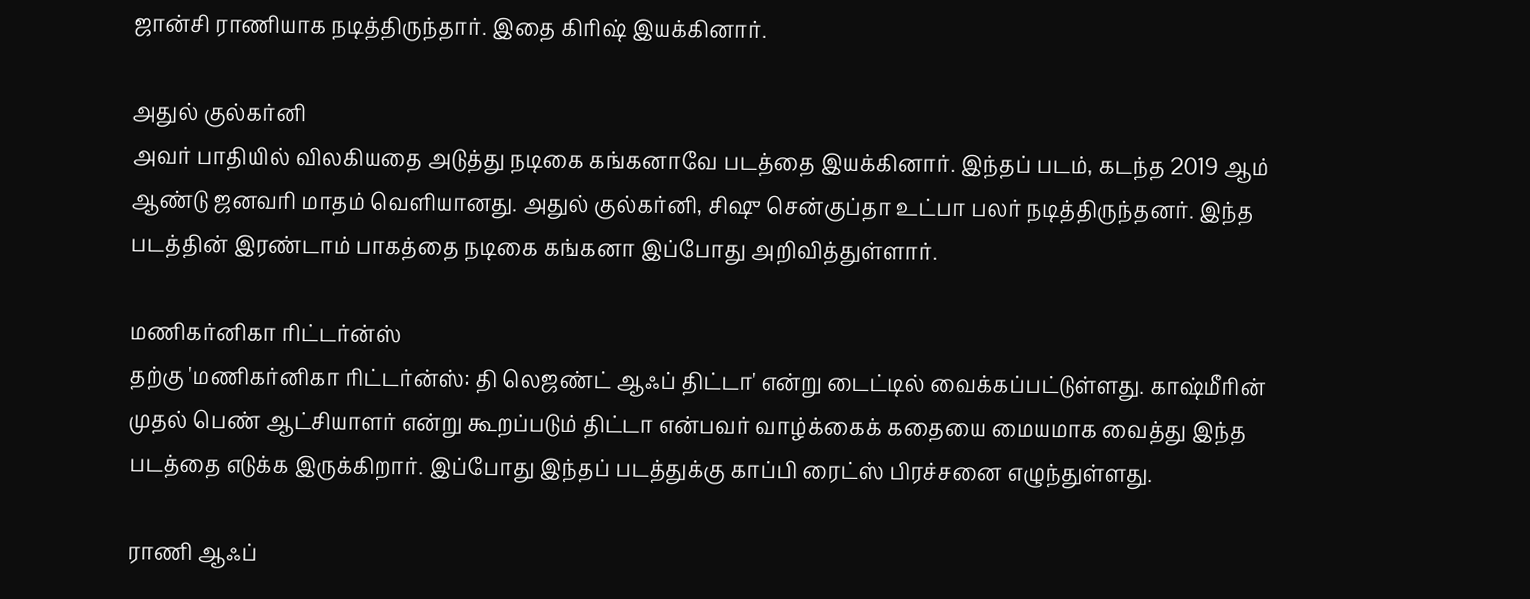ஜான்சி ராணியாக நடித்திருந்தார். இதை கிரிஷ் இயக்கினார்.

அதுல் குல்கர்னி
அவர் பாதியில் விலகியதை அடுத்து நடிகை கங்கனாவே படத்தை இயக்கினார். இந்தப் படம், கடந்த 2019 ஆம் ஆண்டு ஜனவரி மாதம் வெளியானது. அதுல் குல்கர்னி, சிஷு சென்குப்தா உட்பா பலர் நடித்திருந்தனர். இந்த படத்தின் இரண்டாம் பாகத்தை நடிகை கங்கனா இப்போது அறிவித்துள்ளார்.

மணிகர்னிகா ரிட்டர்ன்ஸ்
தற்கு 'மணிகர்னிகா ரிட்டர்ன்ஸ்: தி லெஜண்ட் ஆஃப் திட்டா' என்று டைட்டில் வைக்கப்பட்டுள்ளது. காஷ்மீரின் முதல் பெண் ஆட்சியாளர் என்று கூறப்படும் திட்டா என்பவர் வாழ்க்கைக் கதையை மையமாக வைத்து இந்த படத்தை எடுக்க இருக்கிறார். இப்போது இந்தப் படத்துக்கு காப்பி ரைட்ஸ் பிரச்சனை எழுந்துள்ளது.

ராணி ஆஃப்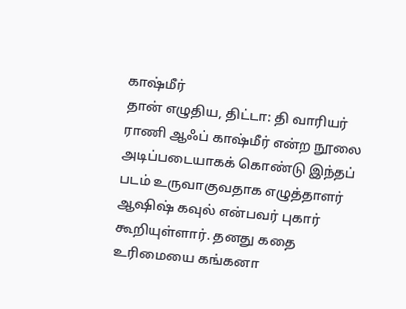காஷ்மீர்
தான் எழுதிய, திட்டா: தி வாரியர் ராணி ஆஃப் காஷ்மீர் என்ற நூலை அடிப்படையாகக் கொண்டு இந்தப் படம் உருவாகுவதாக எழுத்தாளர் ஆஷிஷ் கவுல் என்பவர் புகார் கூறியுள்ளார். தனது கதை உரிமையை கங்கனா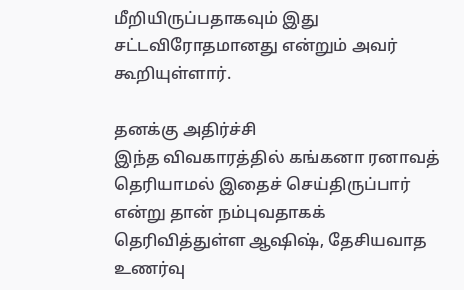மீறியிருப்பதாகவும் இது சட்டவிரோதமானது என்றும் அவர் கூறியுள்ளார்.

தனக்கு அதிர்ச்சி
இந்த விவகாரத்தில் கங்கனா ரனாவத் தெரியாமல் இதைச் செய்திருப்பார் என்று தான் நம்புவதாகக் தெரிவித்துள்ள ஆஷிஷ், தேசியவாத உணர்வு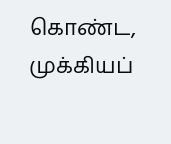கொண்ட, முக்கியப்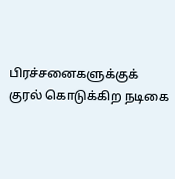பிரச்சனைகளுக்குக் குரல் கொடுக்கிற நடிகை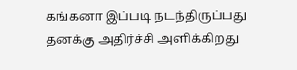கங்கனா இப்படி நடந்திருப்பது தனக்கு அதிர்ச்சி அளிக்கிறது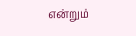என்றும்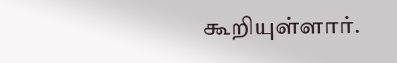கூறியுள்ளார்.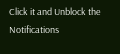Click it and Unblock the Notifications